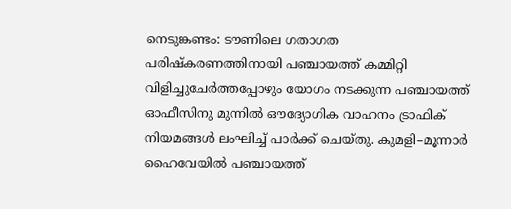നെടുങ്കണ്ടം: ടൗണിലെ ഗതാഗത പരിഷ്കരണത്തിനായി പഞ്ചായത്ത് കമ്മിറ്റി വിളിച്ചുചേർത്തപ്പോഴും യോഗം നടക്കുന്ന പഞ്ചായത്ത് ഓഫീസിനു മുന്നിൽ ഔദ്യോഗിക വാഹനം ട്രാഫിക് നിയമങ്ങൾ ലംഘിച്ച് പാർക്ക് ചെയ്തു. കുമളി–മൂന്നാർ ഹൈവേയിൽ പഞ്ചായത്ത്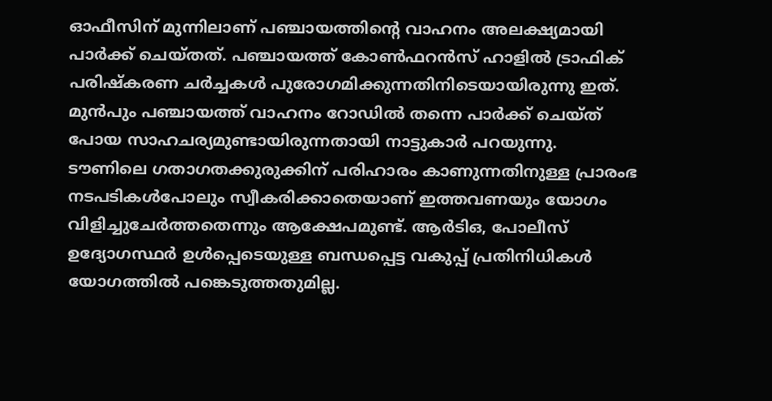ഓഫീസിന് മുന്നിലാണ് പഞ്ചായത്തിന്റെ വാഹനം അലക്ഷ്യമായി പാർക്ക് ചെയ്തത്. പഞ്ചായത്ത് കോൺഫറൻസ് ഹാളിൽ ട്രാഫിക് പരിഷ്കരണ ചർച്ചകൾ പുരോഗമിക്കുന്നതിനിടെയായിരുന്നു ഇത്. മുൻപും പഞ്ചായത്ത് വാഹനം റോഡിൽ തന്നെ പാർക്ക് ചെയ്ത് പോയ സാഹചര്യമുണ്ടായിരുന്നതായി നാട്ടുകാർ പറയുന്നു.
ടൗണിലെ ഗതാഗതക്കുരുക്കിന് പരിഹാരം കാണുന്നതിനുള്ള പ്രാരംഭ നടപടികൾപോലും സ്വീകരിക്കാതെയാണ് ഇത്തവണയും യോഗം വിളിച്ചുചേർത്തതെന്നും ആക്ഷേപമുണ്ട്. ആർടിഒ, പോലീസ് ഉദ്യോഗസ്ഥർ ഉൾപ്പെടെയുള്ള ബന്ധപ്പെട്ട വകുപ്പ് പ്രതിനിധികൾ യോഗത്തിൽ പങ്കെടുത്തതുമില്ല.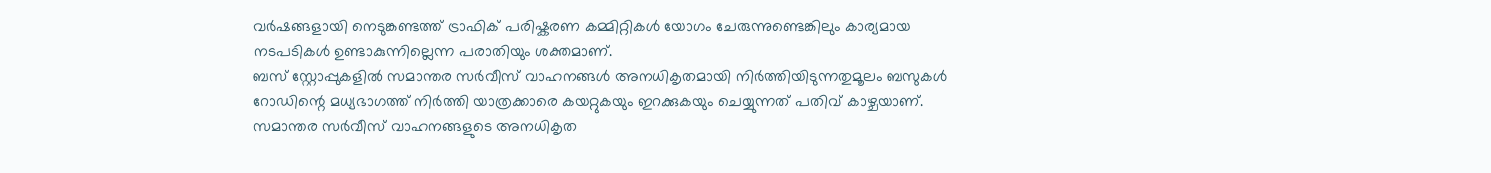വർഷങ്ങളായി നെടുങ്കണ്ടത്ത് ട്രാഫിക് പരിഷ്കരണ കമ്മിറ്റികൾ യോഗം ചേരുന്നുണ്ടെങ്കിലും കാര്യമായ നടപടികൾ ഉണ്ടാകുന്നില്ലെന്ന പരാതിയും ശക്തമാണ്.
ബസ് സ്റ്റോപ്പുകളിൽ സമാന്തര സർവീസ് വാഹനങ്ങൾ അനധികൃതമായി നിർത്തിയിടുന്നതുമൂലം ബസുകൾ റോഡിന്റെ മധ്യഭാഗത്ത് നിർത്തി യാത്രക്കാരെ കയറ്റുകയും ഇറക്കുകയും ചെയ്യുന്നത് പതിവ് കാഴ്ചയാണ്. സമാന്തര സർവീസ് വാഹനങ്ങളുടെ അനധികൃത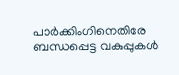പാർക്കിംഗിനെതിരേ ബന്ധപ്പെട്ട വകുപ്പുകൾ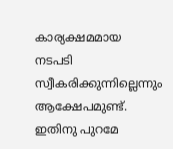കാര്യക്ഷമമായ നടപടി സ്വീകരിക്കുന്നില്ലെന്നും ആക്ഷേപമുണ്ട്. ഇതിനു പുറമേ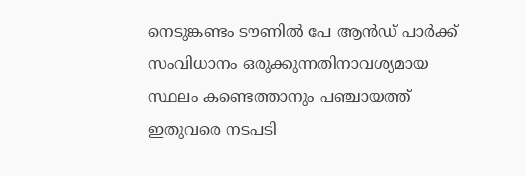നെടുങ്കണ്ടം ടൗണിൽ പേ ആൻഡ് പാർക്ക് സംവിധാനം ഒരുക്കുന്നതിനാവശ്യമായ സ്ഥലം കണ്ടെത്താനും പഞ്ചായത്ത് ഇതുവരെ നടപടി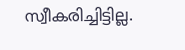സ്വീകരിച്ചിട്ടില്ല.